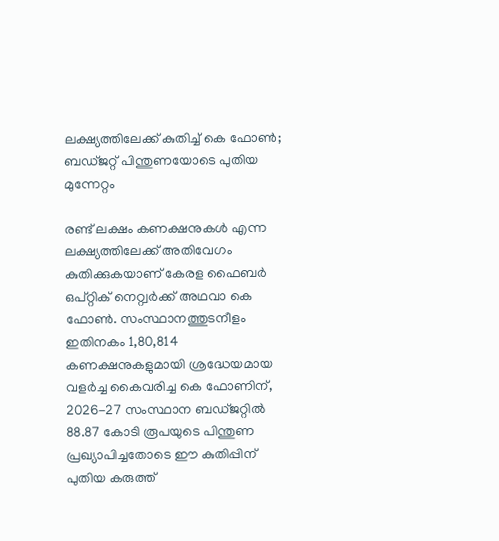ലക്ഷ്യത്തിലേക്ക് കുതിച്ച് കെ ഫോൺ; ബഡ്ജറ്റ് പിന്തുണയോടെ പുതിയ മുന്നേറ്റം

രണ്ട് ലക്ഷം കണക്ഷനുകൾ എന്ന ലക്ഷ്യത്തിലേക്ക് അതിവേഗം കുതിക്കുകയാണ് കേരള ഫൈബർ ഒപ്റ്റിക് നെറ്റ്വർക്ക് അഥവാ കെ ഫോൺ. സംസ്ഥാനത്തുടനീളം ഇതിനകം 1,80,814 കണക്ഷനുകളുമായി ശ്രദ്ധേയമായ വളർച്ച കൈവരിച്ച കെ ഫോണിന്, 2026-27 സംസ്ഥാന ബഡ്ജറ്റിൽ 88.87 കോടി രൂപയുടെ പിന്തുണ പ്രഖ്യാപിച്ചതോടെ ഈ കുതിപ്പിന് പുതിയ കരുത്ത്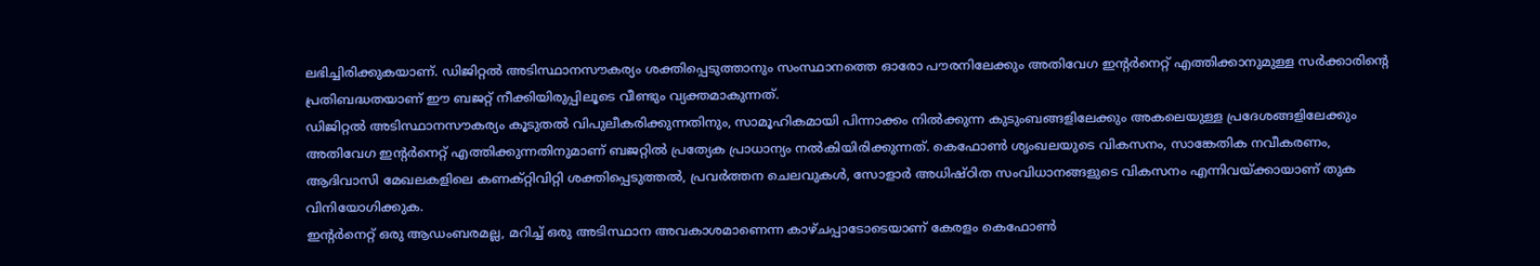ലഭിച്ചിരിക്കുകയാണ്. ഡിജിറ്റൽ അടിസ്ഥാനസൗകര്യം ശക്തിപ്പെടുത്താനും സംസ്ഥാനത്തെ ഓരോ പൗരനിലേക്കും അതിവേഗ ഇന്റർനെറ്റ് എത്തിക്കാനുമുള്ള സർക്കാരിന്റെ പ്രതിബദ്ധതയാണ് ഈ ബജറ്റ് നീക്കിയിരുപ്പിലൂടെ വീണ്ടും വ്യക്തമാകുന്നത്.
ഡിജിറ്റൽ അടിസ്ഥാനസൗകര്യം കൂടുതൽ വിപുലീകരിക്കുന്നതിനും, സാമൂഹികമായി പിന്നാക്കം നിൽക്കുന്ന കുടുംബങ്ങളിലേക്കും അകലെയുള്ള പ്രദേശങ്ങളിലേക്കും അതിവേഗ ഇന്റർനെറ്റ് എത്തിക്കുന്നതിനുമാണ് ബജറ്റിൽ പ്രത്യേക പ്രാധാന്യം നൽകിയിരിക്കുന്നത്. കെഫോൺ ശൃംഖലയുടെ വികസനം, സാങ്കേതിക നവീകരണം, ആദിവാസി മേഖലകളിലെ കണക്റ്റിവിറ്റി ശക്തിപ്പെടുത്തൽ, പ്രവർത്തന ചെലവുകൾ, സോളാർ അധിഷ്ഠിത സംവിധാനങ്ങളുടെ വികസനം എന്നിവയ്ക്കായാണ് തുക വിനിയോഗിക്കുക.
ഇന്റർനെറ്റ് ഒരു ആഡംബരമല്ല, മറിച്ച് ഒരു അടിസ്ഥാന അവകാശമാണെന്ന കാഴ്ചപ്പാടോടെയാണ് കേരളം കെഫോൺ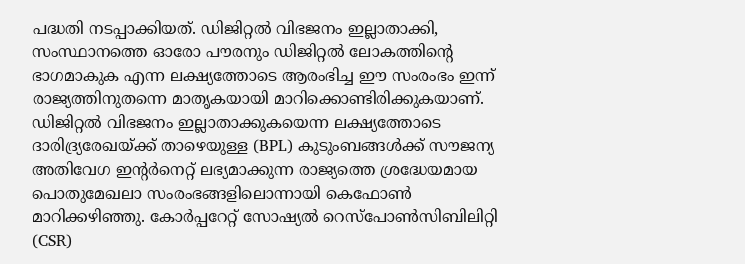പദ്ധതി നടപ്പാക്കിയത്. ഡിജിറ്റൽ വിഭജനം ഇല്ലാതാക്കി, സംസ്ഥാനത്തെ ഓരോ പൗരനും ഡിജിറ്റൽ ലോകത്തിന്റെ ഭാഗമാകുക എന്ന ലക്ഷ്യത്തോടെ ആരംഭിച്ച ഈ സംരംഭം ഇന്ന് രാജ്യത്തിനുതന്നെ മാതൃകയായി മാറിക്കൊണ്ടിരിക്കുകയാണ്.
ഡിജിറ്റൽ വിഭജനം ഇല്ലാതാക്കുകയെന്ന ലക്ഷ്യത്തോടെ ദാരിദ്ര്യരേഖയ്ക്ക് താഴെയുള്ള (BPL) കുടുംബങ്ങൾക്ക് സൗജന്യ അതിവേഗ ഇന്റർനെറ്റ് ലഭ്യമാക്കുന്ന രാജ്യത്തെ ശ്രദ്ധേയമായ പൊതുമേഖലാ സംരംഭങ്ങളിലൊന്നായി കെഫോൺ മാറിക്കഴിഞ്ഞു. കോർപ്പറേറ്റ് സോഷ്യൽ റെസ്പോൺസിബിലിറ്റി (CSR)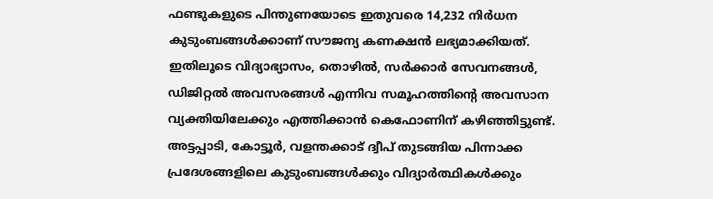ഫണ്ടുകളുടെ പിന്തുണയോടെ ഇതുവരെ 14,232 നിർധന കുടുംബങ്ങൾക്കാണ് സൗജന്യ കണക്ഷൻ ലഭ്യമാക്കിയത്. ഇതിലൂടെ വിദ്യാഭ്യാസം, തൊഴിൽ, സർക്കാർ സേവനങ്ങൾ, ഡിജിറ്റൽ അവസരങ്ങൾ എന്നിവ സമൂഹത്തിന്റെ അവസാന വ്യക്തിയിലേക്കും എത്തിക്കാൻ കെഫോണിന് കഴിഞ്ഞിട്ടുണ്ട്.
അട്ടപ്പാടി, കോട്ടൂർ, വളന്തക്കാട് ദ്വീപ് തുടങ്ങിയ പിന്നാക്ക പ്രദേശങ്ങളിലെ കുടുംബങ്ങൾക്കും വിദ്യാർത്ഥികൾക്കും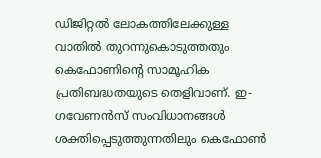ഡിജിറ്റൽ ലോകത്തിലേക്കുള്ള വാതിൽ തുറന്നുകൊടുത്തതും കെഫോണിന്റെ സാമൂഹിക പ്രതിബദ്ധതയുടെ തെളിവാണ്. ഇ-ഗവേണൻസ് സംവിധാനങ്ങൾ ശക്തിപ്പെടുത്തുന്നതിലും കെഫോൺ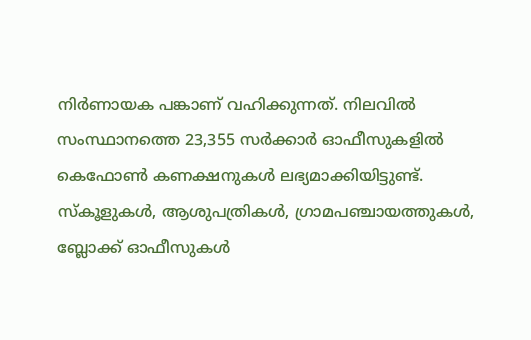നിർണായക പങ്കാണ് വഹിക്കുന്നത്. നിലവിൽ സംസ്ഥാനത്തെ 23,355 സർക്കാർ ഓഫീസുകളിൽ കെഫോൺ കണക്ഷനുകൾ ലഭ്യമാക്കിയിട്ടുണ്ട്. സ്കൂളുകൾ, ആശുപത്രികൾ, ഗ്രാമപഞ്ചായത്തുകൾ, ബ്ലോക്ക് ഓഫീസുകൾ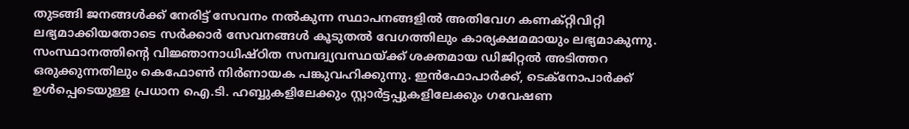തുടങ്ങി ജനങ്ങൾക്ക് നേരിട്ട് സേവനം നൽകുന്ന സ്ഥാപനങ്ങളിൽ അതിവേഗ കണക്റ്റിവിറ്റി ലഭ്യമാക്കിയതോടെ സർക്കാർ സേവനങ്ങൾ കൂടുതൽ വേഗത്തിലും കാര്യക്ഷമമായും ലഭ്യമാകുന്നു.
സംസ്ഥാനത്തിന്റെ വിജ്ഞാനാധിഷ്ഠിത സമ്പദ്വ്യവസ്ഥയ്ക്ക് ശക്തമായ ഡിജിറ്റൽ അടിത്തറ ഒരുക്കുന്നതിലും കെഫോൺ നിർണായക പങ്കുവഹിക്കുന്നു. ഇൻഫോപാർക്ക്, ടെക്നോപാർക്ക് ഉൾപ്പെടെയുള്ള പ്രധാന ഐ.ടി. ഹബ്ബുകളിലേക്കും സ്റ്റാർട്ടപ്പുകളിലേക്കും ഗവേഷണ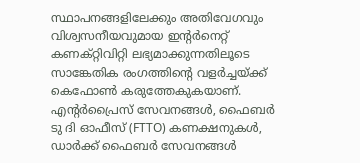സ്ഥാപനങ്ങളിലേക്കും അതിവേഗവും വിശ്വസനീയവുമായ ഇന്റർനെറ്റ് കണക്റ്റിവിറ്റി ലഭ്യമാക്കുന്നതിലൂടെ സാങ്കേതിക രംഗത്തിന്റെ വളർച്ചയ്ക്ക് കെഫോൺ കരുത്തേകുകയാണ്. എന്റർപ്രൈസ് സേവനങ്ങൾ, ഫൈബർ ടു ദി ഓഫീസ് (FTTO) കണക്ഷനുകൾ, ഡാർക്ക് ഫൈബർ സേവനങ്ങൾ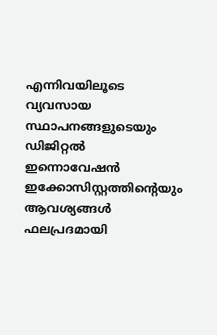എന്നിവയിലൂടെ വ്യവസായ സ്ഥാപനങ്ങളുടെയും ഡിജിറ്റൽ ഇന്നൊവേഷൻ ഇക്കോസിസ്റ്റത്തിന്റെയും ആവശ്യങ്ങൾ ഫലപ്രദമായി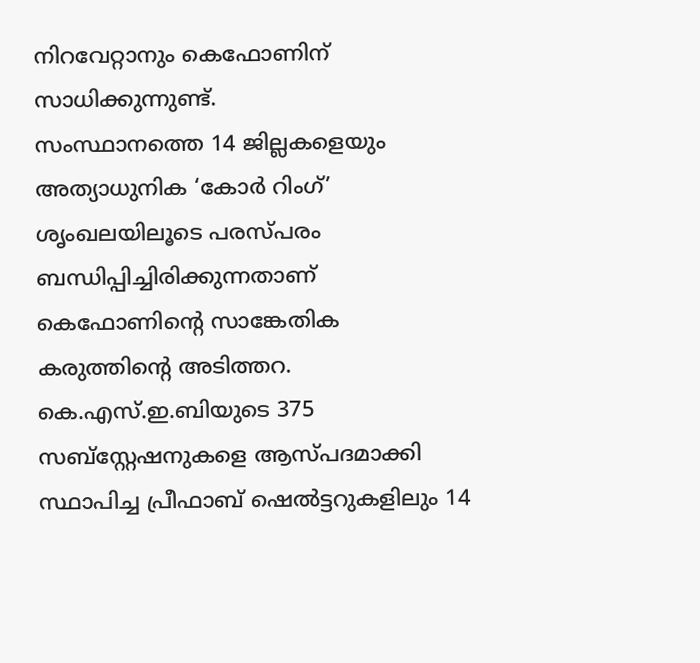നിറവേറ്റാനും കെഫോണിന് സാധിക്കുന്നുണ്ട്.
സംസ്ഥാനത്തെ 14 ജില്ലകളെയും അത്യാധുനിക ‘കോർ റിംഗ്’ ശൃംഖലയിലൂടെ പരസ്പരം ബന്ധിപ്പിച്ചിരിക്കുന്നതാണ് കെഫോണിന്റെ സാങ്കേതിക കരുത്തിന്റെ അടിത്തറ. കെ.എസ്.ഇ.ബിയുടെ 375 സബ്സ്റ്റേഷനുകളെ ആസ്പദമാക്കി സ്ഥാപിച്ച പ്രീഫാബ് ഷെൽട്ടറുകളിലും 14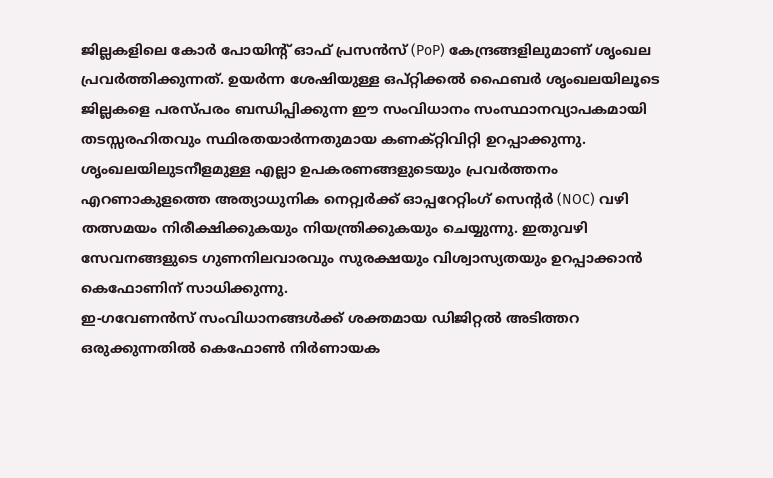ജില്ലകളിലെ കോർ പോയിന്റ് ഓഫ് പ്രസൻസ് (PoP) കേന്ദ്രങ്ങളിലുമാണ് ശൃംഖല പ്രവർത്തിക്കുന്നത്. ഉയർന്ന ശേഷിയുള്ള ഒപ്റ്റിക്കൽ ഫൈബർ ശൃംഖലയിലൂടെ ജില്ലകളെ പരസ്പരം ബന്ധിപ്പിക്കുന്ന ഈ സംവിധാനം സംസ്ഥാനവ്യാപകമായി തടസ്സരഹിതവും സ്ഥിരതയാർന്നതുമായ കണക്റ്റിവിറ്റി ഉറപ്പാക്കുന്നു. ശൃംഖലയിലുടനീളമുള്ള എല്ലാ ഉപകരണങ്ങളുടെയും പ്രവർത്തനം എറണാകുളത്തെ അത്യാധുനിക നെറ്റ്വർക്ക് ഓപ്പറേറ്റിംഗ് സെന്റർ (NOC) വഴി തത്സമയം നിരീക്ഷിക്കുകയും നിയന്ത്രിക്കുകയും ചെയ്യുന്നു. ഇതുവഴി സേവനങ്ങളുടെ ഗുണനിലവാരവും സുരക്ഷയും വിശ്വാസ്യതയും ഉറപ്പാക്കാൻ കെഫോണിന് സാധിക്കുന്നു.
ഇ-ഗവേണൻസ് സംവിധാനങ്ങൾക്ക് ശക്തമായ ഡിജിറ്റൽ അടിത്തറ ഒരുക്കുന്നതിൽ കെഫോൺ നിർണായക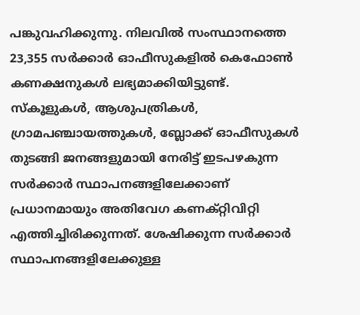പങ്കുവഹിക്കുന്നു. നിലവിൽ സംസ്ഥാനത്തെ 23,355 സർക്കാർ ഓഫീസുകളിൽ കെഫോൺ കണക്ഷനുകൾ ലഭ്യമാക്കിയിട്ടുണ്ട്. സ്കൂളുകൾ, ആശുപത്രികൾ, ഗ്രാമപഞ്ചായത്തുകൾ, ബ്ലോക്ക് ഓഫീസുകൾ തുടങ്ങി ജനങ്ങളുമായി നേരിട്ട് ഇടപഴകുന്ന സർക്കാർ സ്ഥാപനങ്ങളിലേക്കാണ് പ്രധാനമായും അതിവേഗ കണക്റ്റിവിറ്റി എത്തിച്ചിരിക്കുന്നത്. ശേഷിക്കുന്ന സർക്കാർ സ്ഥാപനങ്ങളിലേക്കുള്ള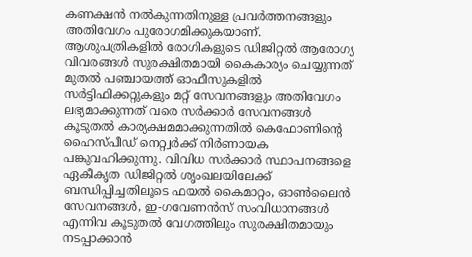കണക്ഷൻ നൽകുന്നതിനുള്ള പ്രവർത്തനങ്ങളും അതിവേഗം പുരോഗമിക്കുകയാണ്.
ആശുപത്രികളിൽ രോഗികളുടെ ഡിജിറ്റൽ ആരോഗ്യ വിവരങ്ങൾ സുരക്ഷിതമായി കൈകാര്യം ചെയ്യുന്നത് മുതൽ പഞ്ചായത്ത് ഓഫീസുകളിൽ സർട്ടിഫിക്കറ്റുകളും മറ്റ് സേവനങ്ങളും അതിവേഗം ലഭ്യമാക്കുന്നത് വരെ സർക്കാർ സേവനങ്ങൾ കൂടുതൽ കാര്യക്ഷമമാക്കുന്നതിൽ കെഫോണിന്റെ ഹൈസ്പീഡ് നെറ്റ്വർക്ക് നിർണായക പങ്കുവഹിക്കുന്നു. വിവിധ സർക്കാർ സ്ഥാപനങ്ങളെ ഏകീകൃത ഡിജിറ്റൽ ശൃംഖലയിലേക്ക് ബന്ധിപ്പിച്ചതിലൂടെ ഫയൽ കൈമാറ്റം, ഓൺലൈൻ സേവനങ്ങൾ, ഇ-ഗവേണൻസ് സംവിധാനങ്ങൾ എന്നിവ കൂടുതൽ വേഗത്തിലും സുരക്ഷിതമായും നടപ്പാക്കാൻ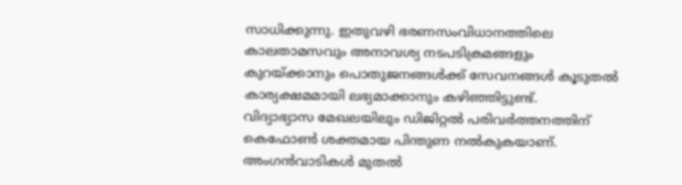സാധിക്കുന്നു. ഇതുവഴി ഭരണസംവിധാനത്തിലെ കാലതാമസവും അനാവശ്യ നടപടിക്രമങ്ങളും കുറയ്ക്കാനും പൊതുജനങ്ങൾക്ക് സേവനങ്ങൾ കൂടുതൽ കാര്യക്ഷമമായി ലഭ്യമാക്കാനും കഴിഞ്ഞിട്ടുണ്ട്.
വിദ്യാഭ്യാസ മേഖലയിലും ഡിജിറ്റൽ പരിവർത്തനത്തിന് കെഫോൺ ശക്തമായ പിന്തുണ നൽകുകയാണ്. അംഗൻവാടികൾ മുതൽ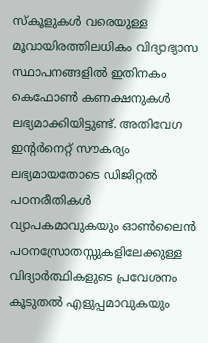സ്കൂളുകൾ വരെയുള്ള മൂവായിരത്തിലധികം വിദ്യാഭ്യാസ സ്ഥാപനങ്ങളിൽ ഇതിനകം കെഫോൺ കണക്ഷനുകൾ ലഭ്യമാക്കിയിട്ടുണ്ട്. അതിവേഗ ഇന്റർനെറ്റ് സൗകര്യം ലഭ്യമായതോടെ ഡിജിറ്റൽ പഠനരീതികൾ വ്യാപകമാവുകയും ഓൺലൈൻ പഠനസ്രോതസ്സുകളിലേക്കുള്ള വിദ്യാർത്ഥികളുടെ പ്രവേശനം കൂടുതൽ എളുപ്പമാവുകയും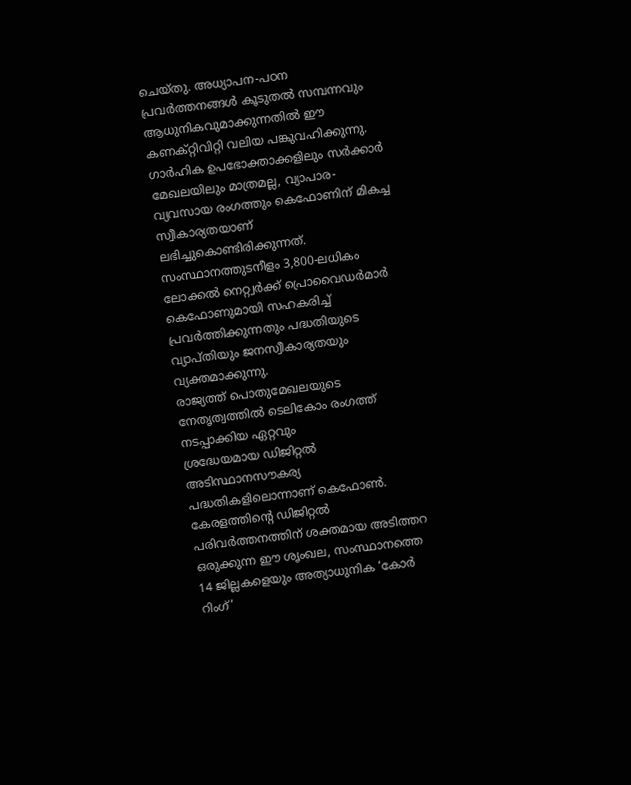ചെയ്തു. അധ്യാപന-പഠന പ്രവർത്തനങ്ങൾ കൂടുതൽ സമ്പന്നവും ആധുനികവുമാക്കുന്നതിൽ ഈ കണക്റ്റിവിറ്റി വലിയ പങ്കുവഹിക്കുന്നു.
ഗാർഹിക ഉപഭോക്താക്കളിലും സർക്കാർ മേഖലയിലും മാത്രമല്ല, വ്യാപാര-വ്യവസായ രംഗത്തും കെഫോണിന് മികച്ച സ്വീകാര്യതയാണ് ലഭിച്ചുകൊണ്ടിരിക്കുന്നത്. സംസ്ഥാനത്തുടനീളം 3,800-ലധികം ലോക്കൽ നെറ്റ്വർക്ക് പ്രൊവൈഡർമാർ കെഫോണുമായി സഹകരിച്ച് പ്രവർത്തിക്കുന്നതും പദ്ധതിയുടെ വ്യാപ്തിയും ജനസ്വീകാര്യതയും വ്യക്തമാക്കുന്നു.
രാജ്യത്ത് പൊതുമേഖലയുടെ നേതൃത്വത്തിൽ ടെലികോം രംഗത്ത് നടപ്പാക്കിയ ഏറ്റവും
ശ്രദ്ധേയമായ ഡിജിറ്റൽ അടിസ്ഥാനസൗകര്യ പദ്ധതികളിലൊന്നാണ് കെഫോൺ. കേരളത്തിന്റെ ഡിജിറ്റൽ പരിവർത്തനത്തിന് ശക്തമായ അടിത്തറ ഒരുക്കുന്ന ഈ ശൃംഖല, സംസ്ഥാനത്തെ 14 ജില്ലകളെയും അത്യാധുനിക ‘കോർ റിംഗ്’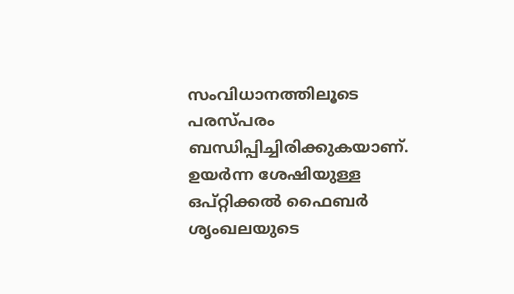സംവിധാനത്തിലൂടെ പരസ്പരം ബന്ധിപ്പിച്ചിരിക്കുകയാണ്. ഉയർന്ന ശേഷിയുള്ള ഒപ്റ്റിക്കൽ ഫൈബർ ശൃംഖലയുടെ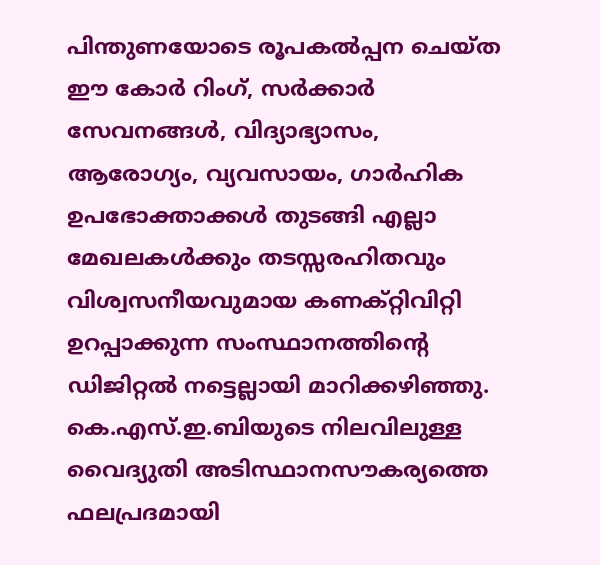പിന്തുണയോടെ രൂപകൽപ്പന ചെയ്ത ഈ കോർ റിംഗ്, സർക്കാർ സേവനങ്ങൾ, വിദ്യാഭ്യാസം, ആരോഗ്യം, വ്യവസായം, ഗാർഹിക ഉപഭോക്താക്കൾ തുടങ്ങി എല്ലാ മേഖലകൾക്കും തടസ്സരഹിതവും വിശ്വസനീയവുമായ കണക്റ്റിവിറ്റി ഉറപ്പാക്കുന്ന സംസ്ഥാനത്തിന്റെ ഡിജിറ്റൽ നട്ടെല്ലായി മാറിക്കഴിഞ്ഞു.
കെ.എസ്.ഇ.ബിയുടെ നിലവിലുള്ള വൈദ്യുതി അടിസ്ഥാനസൗകര്യത്തെ ഫലപ്രദമായി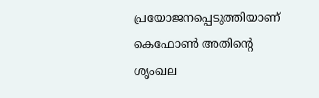പ്രയോജനപ്പെടുത്തിയാണ് കെഫോൺ അതിന്റെ ശൃംഖല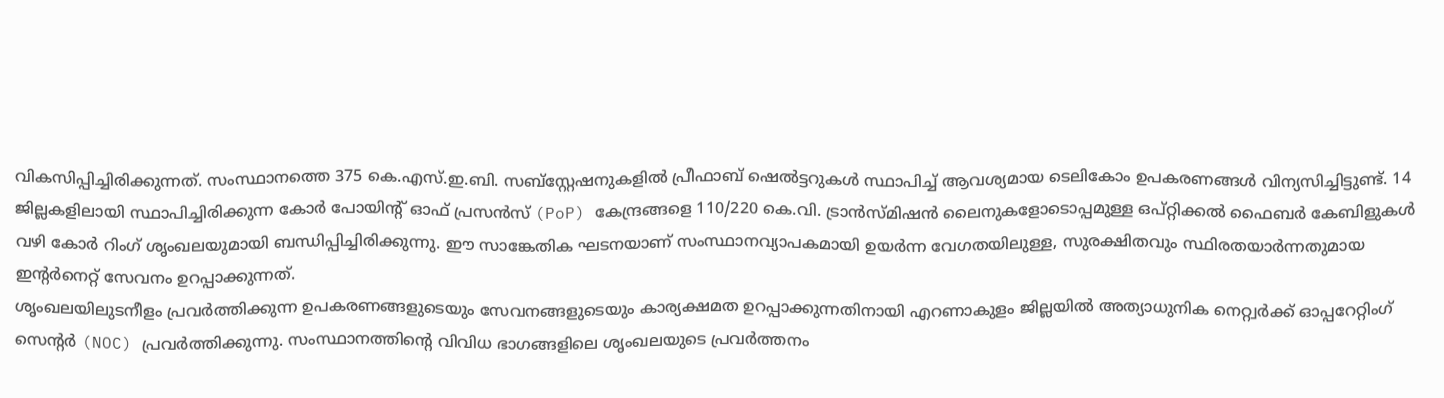വികസിപ്പിച്ചിരിക്കുന്നത്. സംസ്ഥാനത്തെ 375 കെ.എസ്.ഇ.ബി. സബ്സ്റ്റേഷനുകളിൽ പ്രീഫാബ് ഷെൽട്ടറുകൾ സ്ഥാപിച്ച് ആവശ്യമായ ടെലികോം ഉപകരണങ്ങൾ വിന്യസിച്ചിട്ടുണ്ട്. 14 ജില്ലകളിലായി സ്ഥാപിച്ചിരിക്കുന്ന കോർ പോയിന്റ് ഓഫ് പ്രസൻസ് (PoP) കേന്ദ്രങ്ങളെ 110/220 കെ.വി. ട്രാൻസ്മിഷൻ ലൈനുകളോടൊപ്പമുള്ള ഒപ്റ്റിക്കൽ ഫൈബർ കേബിളുകൾ വഴി കോർ റിംഗ് ശൃംഖലയുമായി ബന്ധിപ്പിച്ചിരിക്കുന്നു. ഈ സാങ്കേതിക ഘടനയാണ് സംസ്ഥാനവ്യാപകമായി ഉയർന്ന വേഗതയിലുള്ള, സുരക്ഷിതവും സ്ഥിരതയാർന്നതുമായ ഇന്റർനെറ്റ് സേവനം ഉറപ്പാക്കുന്നത്.
ശൃംഖലയിലുടനീളം പ്രവർത്തിക്കുന്ന ഉപകരണങ്ങളുടെയും സേവനങ്ങളുടെയും കാര്യക്ഷമത ഉറപ്പാക്കുന്നതിനായി എറണാകുളം ജില്ലയിൽ അത്യാധുനിക നെറ്റ്വർക്ക് ഓപ്പറേറ്റിംഗ് സെന്റർ (NOC) പ്രവർത്തിക്കുന്നു. സംസ്ഥാനത്തിന്റെ വിവിധ ഭാഗങ്ങളിലെ ശൃംഖലയുടെ പ്രവർത്തനം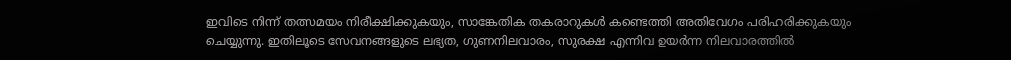ഇവിടെ നിന്ന് തത്സമയം നിരീക്ഷിക്കുകയും, സാങ്കേതിക തകരാറുകൾ കണ്ടെത്തി അതിവേഗം പരിഹരിക്കുകയും ചെയ്യുന്നു. ഇതിലൂടെ സേവനങ്ങളുടെ ലഭ്യത, ഗുണനിലവാരം, സുരക്ഷ എന്നിവ ഉയർന്ന നിലവാരത്തിൽ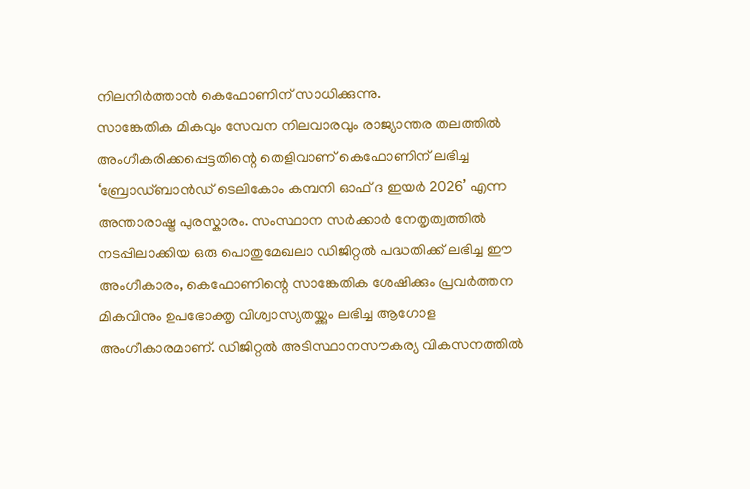നിലനിർത്താൻ കെഫോണിന് സാധിക്കുന്നു.
സാങ്കേതിക മികവും സേവന നിലവാരവും രാജ്യാന്തര തലത്തിൽ അംഗീകരിക്കപ്പെട്ടതിന്റെ തെളിവാണ് കെഫോണിന് ലഭിച്ച ‘ബ്രോഡ്ബാൻഡ് ടെലികോം കമ്പനി ഓഫ് ദ ഇയർ 2026’ എന്ന അന്താരാഷ്ട്ര പുരസ്കാരം. സംസ്ഥാന സർക്കാർ നേതൃത്വത്തിൽ നടപ്പിലാക്കിയ ഒരു പൊതുമേഖലാ ഡിജിറ്റൽ പദ്ധതിക്ക് ലഭിച്ച ഈ അംഗീകാരം, കെഫോണിന്റെ സാങ്കേതിക ശേഷിക്കും പ്രവർത്തന മികവിനും ഉപഭോക്തൃ വിശ്വാസ്യതയ്ക്കും ലഭിച്ച ആഗോള അംഗീകാരമാണ്. ഡിജിറ്റൽ അടിസ്ഥാനസൗകര്യ വികസനത്തിൽ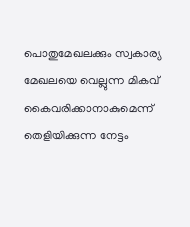പൊതുമേഖലക്കും സ്വകാര്യ മേഖലയെ വെല്ലുന്ന മികവ് കൈവരിക്കാനാകുമെന്ന് തെളിയിക്കുന്ന നേട്ടം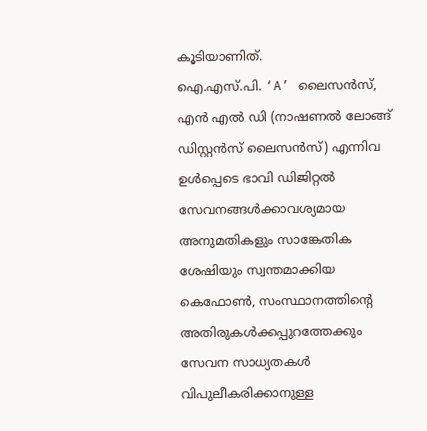കൂടിയാണിത്.
ഐ.എസ്.പി. ‘A’ ലൈസൻസ്, എൻ എൽ ഡി (നാഷണൽ ലോങ്ങ് ഡിസ്റ്റൻസ് ലൈസൻസ്) എന്നിവ ഉൾപ്പെടെ ഭാവി ഡിജിറ്റൽ സേവനങ്ങൾക്കാവശ്യമായ അനുമതികളും സാങ്കേതിക ശേഷിയും സ്വന്തമാക്കിയ കെഫോൺ, സംസ്ഥാനത്തിന്റെ അതിരുകൾക്കപ്പുറത്തേക്കും സേവന സാധ്യതകൾ വിപുലീകരിക്കാനുള്ള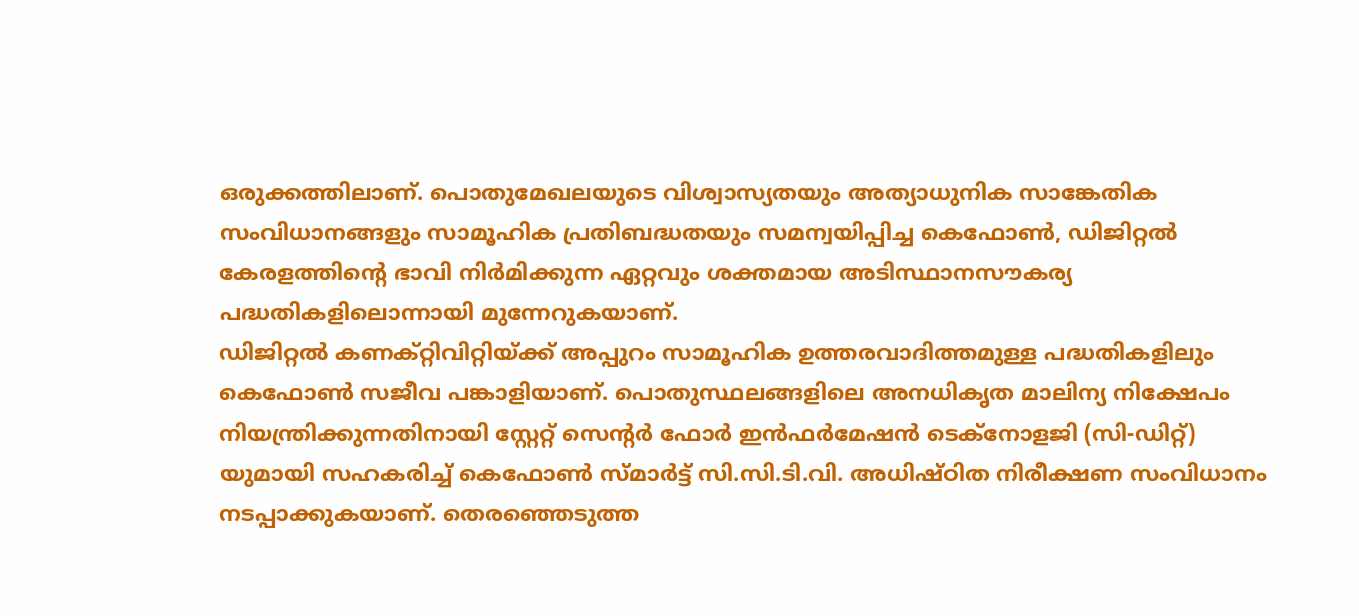ഒരുക്കത്തിലാണ്. പൊതുമേഖലയുടെ വിശ്വാസ്യതയും അത്യാധുനിക സാങ്കേതിക സംവിധാനങ്ങളും സാമൂഹിക പ്രതിബദ്ധതയും സമന്വയിപ്പിച്ച കെഫോൺ, ഡിജിറ്റൽ കേരളത്തിന്റെ ഭാവി നിർമിക്കുന്ന ഏറ്റവും ശക്തമായ അടിസ്ഥാനസൗകര്യ പദ്ധതികളിലൊന്നായി മുന്നേറുകയാണ്.
ഡിജിറ്റൽ കണക്റ്റിവിറ്റിയ്ക്ക് അപ്പുറം സാമൂഹിക ഉത്തരവാദിത്തമുള്ള പദ്ധതികളിലും കെഫോൺ സജീവ പങ്കാളിയാണ്. പൊതുസ്ഥലങ്ങളിലെ അനധികൃത മാലിന്യ നിക്ഷേപം നിയന്ത്രിക്കുന്നതിനായി സ്റ്റേറ്റ് സെന്റർ ഫോർ ഇൻഫർമേഷൻ ടെക്നോളജി (സി-ഡിറ്റ്) യുമായി സഹകരിച്ച് കെഫോൺ സ്മാർട്ട് സി.സി.ടി.വി. അധിഷ്ഠിത നിരീക്ഷണ സംവിധാനം നടപ്പാക്കുകയാണ്. തെരഞ്ഞെടുത്ത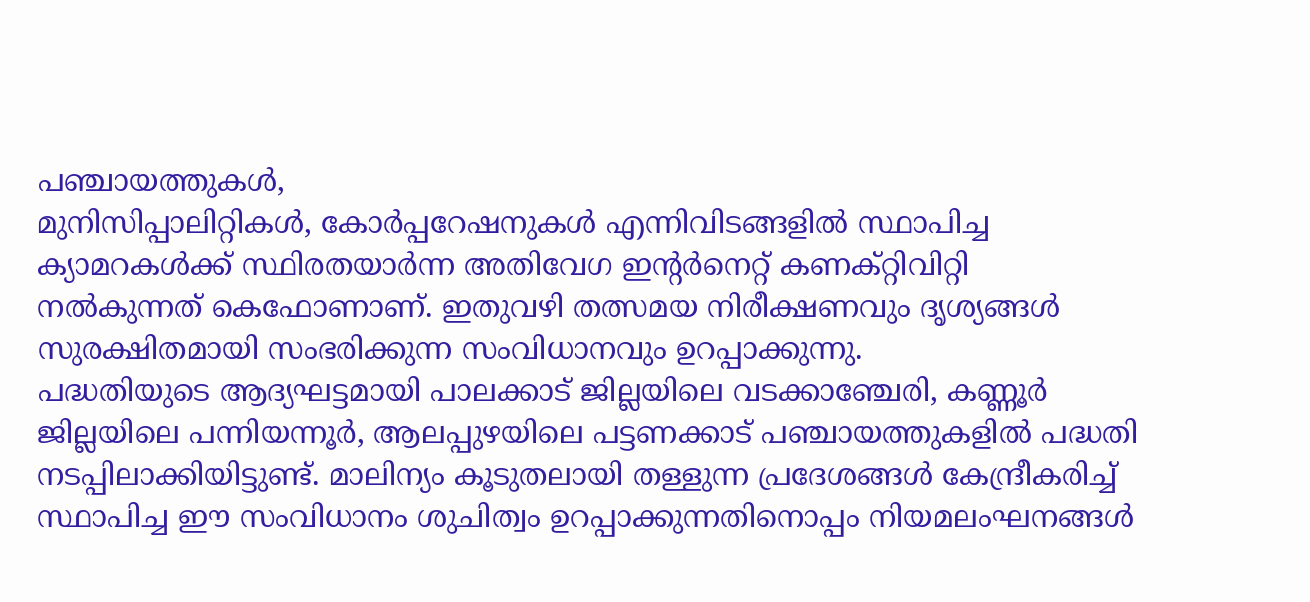പഞ്ചായത്തുകൾ,
മുനിസിപ്പാലിറ്റികൾ, കോർപ്പറേഷനുകൾ എന്നിവിടങ്ങളിൽ സ്ഥാപിച്ച ക്യാമറകൾക്ക് സ്ഥിരതയാർന്ന അതിവേഗ ഇന്റർനെറ്റ് കണക്റ്റിവിറ്റി നൽകുന്നത് കെഫോണാണ്. ഇതുവഴി തത്സമയ നിരീക്ഷണവും ദൃശ്യങ്ങൾ സുരക്ഷിതമായി സംഭരിക്കുന്ന സംവിധാനവും ഉറപ്പാക്കുന്നു.
പദ്ധതിയുടെ ആദ്യഘട്ടമായി പാലക്കാട് ജില്ലയിലെ വടക്കാഞ്ചേരി, കണ്ണൂർ ജില്ലയിലെ പന്നിയന്നൂർ, ആലപ്പുഴയിലെ പട്ടണക്കാട് പഞ്ചായത്തുകളിൽ പദ്ധതി നടപ്പിലാക്കിയിട്ടുണ്ട്. മാലിന്യം കൂടുതലായി തള്ളുന്ന പ്രദേശങ്ങൾ കേന്ദ്രീകരിച്ച് സ്ഥാപിച്ച ഈ സംവിധാനം ശുചിത്വം ഉറപ്പാക്കുന്നതിനൊപ്പം നിയമലംഘനങ്ങൾ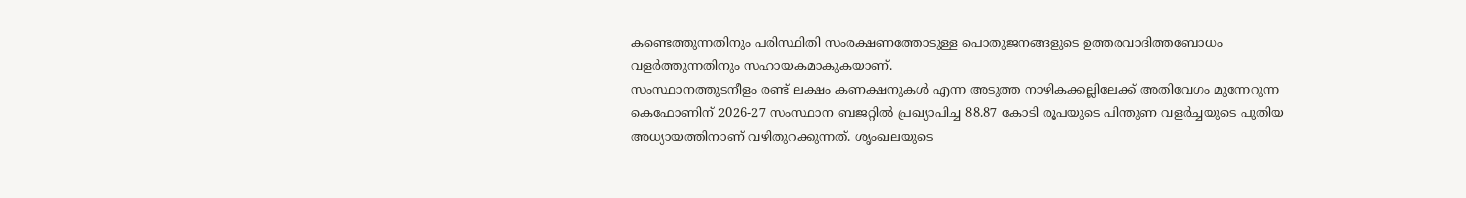കണ്ടെത്തുന്നതിനും പരിസ്ഥിതി സംരക്ഷണത്തോടുള്ള പൊതുജനങ്ങളുടെ ഉത്തരവാദിത്തബോധം വളർത്തുന്നതിനും സഹായകമാകുകയാണ്.
സംസ്ഥാനത്തുടനീളം രണ്ട് ലക്ഷം കണക്ഷനുകൾ എന്ന അടുത്ത നാഴികക്കല്ലിലേക്ക് അതിവേഗം മുന്നേറുന്ന കെഫോണിന് 2026-27 സംസ്ഥാന ബജറ്റിൽ പ്രഖ്യാപിച്ച 88.87 കോടി രൂപയുടെ പിന്തുണ വളർച്ചയുടെ പുതിയ അധ്യായത്തിനാണ് വഴിതുറക്കുന്നത്. ശൃംഖലയുടെ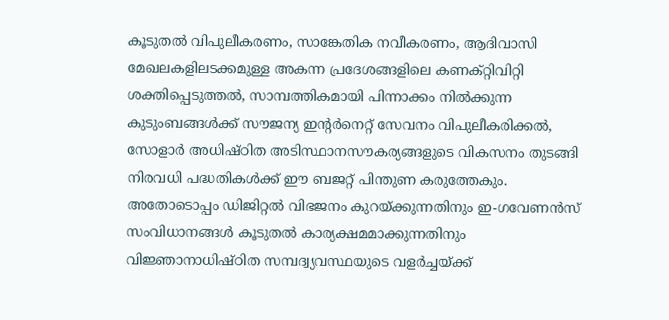കൂടുതൽ വിപുലീകരണം, സാങ്കേതിക നവീകരണം, ആദിവാസി മേഖലകളിലടക്കമുള്ള അകന്ന പ്രദേശങ്ങളിലെ കണക്റ്റിവിറ്റി ശക്തിപ്പെടുത്തൽ, സാമ്പത്തികമായി പിന്നാക്കം നിൽക്കുന്ന കുടുംബങ്ങൾക്ക് സൗജന്യ ഇന്റർനെറ്റ് സേവനം വിപുലീകരിക്കൽ, സോളാർ അധിഷ്ഠിത അടിസ്ഥാനസൗകര്യങ്ങളുടെ വികസനം തുടങ്ങി നിരവധി പദ്ധതികൾക്ക് ഈ ബജറ്റ് പിന്തുണ കരുത്തേകും. അതോടൊപ്പം ഡിജിറ്റൽ വിഭജനം കുറയ്ക്കുന്നതിനും ഇ-ഗവേണൻസ് സംവിധാനങ്ങൾ കൂടുതൽ കാര്യക്ഷമമാക്കുന്നതിനും വിജ്ഞാനാധിഷ്ഠിത സമ്പദ്വ്യവസ്ഥയുടെ വളർച്ചയ്ക്ക്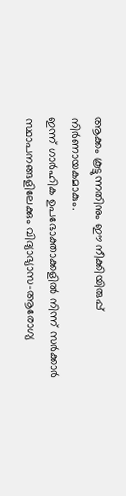ആക്കം കൂട്ടുന്നതിനും ഈ നീക്കിയിരുപ്പ് നിർണായകമാകും.
ഇന്ന് ഗാർഹിക ഉപഭോക്താക്കളിൽ നിന്ന് സർക്കാർ സ്ഥാപനങ്ങളിലേക്കും വിദ്യാഭ്യാസ-ആരോഗ്യ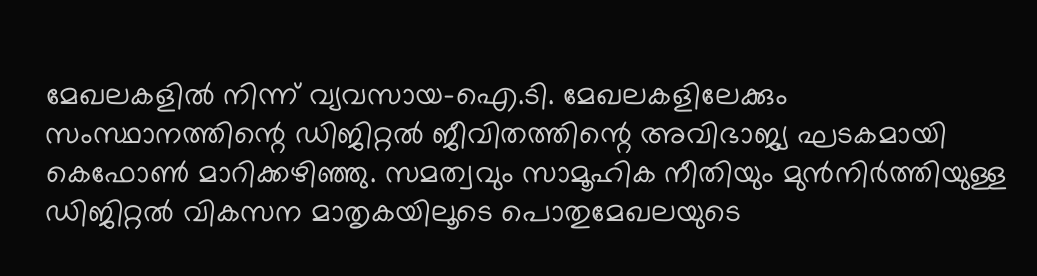മേഖലകളിൽ നിന്ന് വ്യവസായ-ഐ.ടി. മേഖലകളിലേക്കും സംസ്ഥാനത്തിന്റെ ഡിജിറ്റൽ ജീവിതത്തിന്റെ അവിഭാജ്യ ഘടകമായി കെഫോൺ മാറിക്കഴിഞ്ഞു. സമത്വവും സാമൂഹിക നീതിയും മുൻനിർത്തിയുള്ള ഡിജിറ്റൽ വികസന മാതൃകയിലൂടെ പൊതുമേഖലയുടെ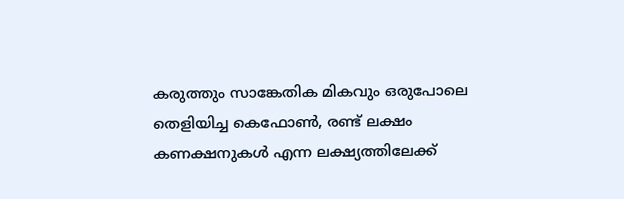കരുത്തും സാങ്കേതിക മികവും ഒരുപോലെ തെളിയിച്ച കെഫോൺ, രണ്ട് ലക്ഷം കണക്ഷനുകൾ എന്ന ലക്ഷ്യത്തിലേക്ക്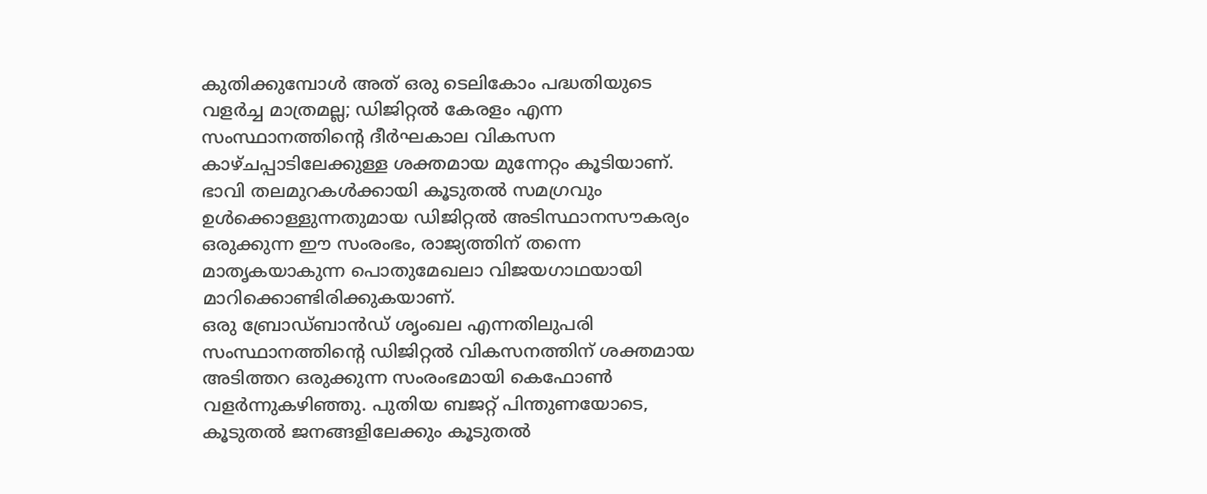കുതിക്കുമ്പോൾ അത് ഒരു ടെലികോം പദ്ധതിയുടെ വളർച്ച മാത്രമല്ല; ഡിജിറ്റൽ കേരളം എന്ന സംസ്ഥാനത്തിന്റെ ദീർഘകാല വികസന കാഴ്ചപ്പാടിലേക്കുള്ള ശക്തമായ മുന്നേറ്റം കൂടിയാണ്. ഭാവി തലമുറകൾക്കായി കൂടുതൽ സമഗ്രവും ഉൾക്കൊള്ളുന്നതുമായ ഡിജിറ്റൽ അടിസ്ഥാനസൗകര്യം ഒരുക്കുന്ന ഈ സംരംഭം, രാജ്യത്തിന് തന്നെ മാതൃകയാകുന്ന പൊതുമേഖലാ വിജയഗാഥയായി മാറിക്കൊണ്ടിരിക്കുകയാണ്.
ഒരു ബ്രോഡ്ബാൻഡ് ശൃംഖല എന്നതിലുപരി സംസ്ഥാനത്തിന്റെ ഡിജിറ്റൽ വികസനത്തിന് ശക്തമായ അടിത്തറ ഒരുക്കുന്ന സംരംഭമായി കെഫോൺ വളർന്നുകഴിഞ്ഞു. പുതിയ ബജറ്റ് പിന്തുണയോടെ, കൂടുതൽ ജനങ്ങളിലേക്കും കൂടുതൽ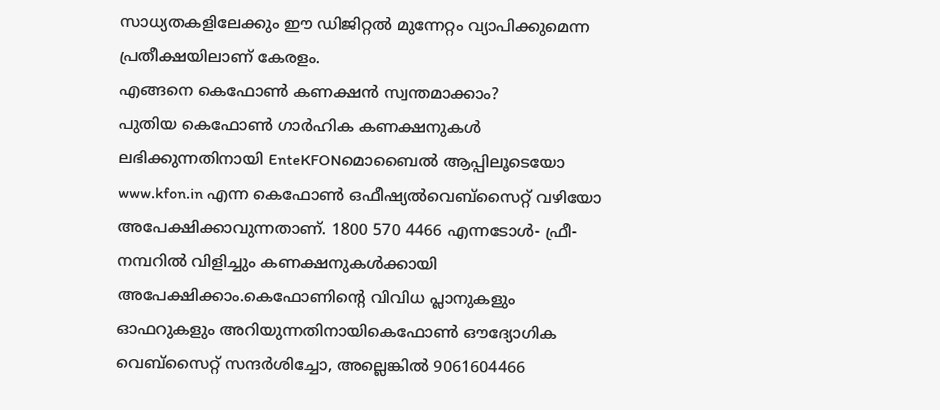സാധ്യതകളിലേക്കും ഈ ഡിജിറ്റൽ മുന്നേറ്റം വ്യാപിക്കുമെന്ന പ്രതീക്ഷയിലാണ് കേരളം.
എങ്ങനെ കെഫോൺ കണക്ഷൻ സ്വന്തമാക്കാം?
പുതിയ കെഫോൺ ഗാർഹിക കണക്ഷനുകൾ ലഭിക്കുന്നതിനായി EnteKFONമൊബൈൽ ആപ്പിലൂടെയോ www.kfon.in എന്ന കെഫോൺ ഒഫീഷ്യൽവെബ്സൈറ്റ് വഴിയോ അപേക്ഷിക്കാവുന്നതാണ്. 1800 570 4466 എന്നടോൾ- ഫ്രീ- നമ്പറിൽ വിളിച്ചും കണക്ഷനുകൾക്കായി അപേക്ഷിക്കാം.കെഫോണിന്റെ വിവിധ പ്ലാനുകളും ഓഫറുകളും അറിയുന്നതിനായികെഫോൺ ഔദ്യോഗിക വെബ്സൈറ്റ് സന്ദർശിച്ചോ, അല്ലെങ്കിൽ 9061604466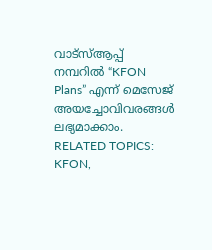വാട്സ്ആപ്പ് നമ്പറിൽ “KFON Plans” എന്ന് മെസേജ് അയച്ചോവിവരങ്ങൾ ലഭ്യമാക്കാം.
RELATED TOPICS: KFON,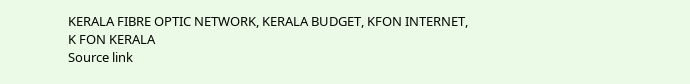KERALA FIBRE OPTIC NETWORK, KERALA BUDGET, KFON INTERNET, K FON KERALA
Source link